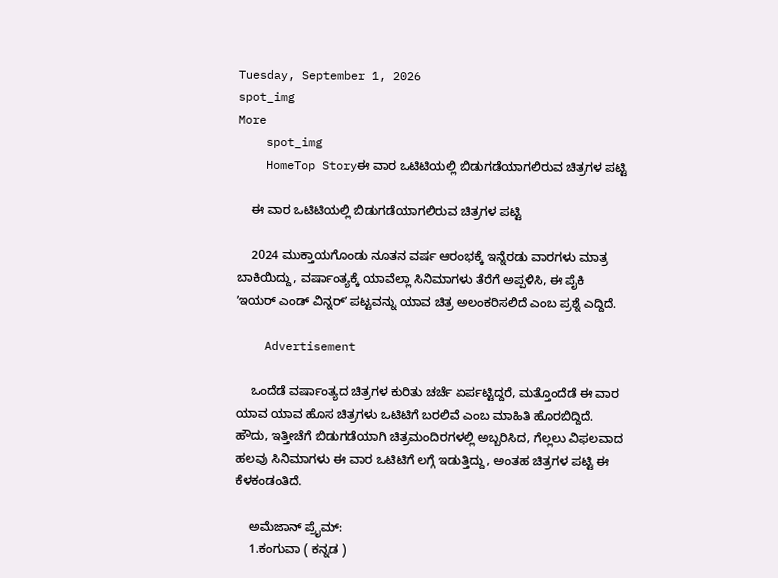Tuesday, September 1, 2026
spot_img
More
    spot_img
    HomeTop Storyಈ ವಾರ ಒಟಿಟಿಯಲ್ಲಿ ಬಿಡುಗಡೆಯಾಗಲಿರುವ ಚಿತ್ರಗಳ ಪಟ್ಟಿ

    ಈ ವಾರ ಒಟಿಟಿಯಲ್ಲಿ ಬಿಡುಗಡೆಯಾಗಲಿರುವ ಚಿತ್ರಗಳ ಪಟ್ಟಿ

    2024 ಮುಕ್ತಾಯಗೊಂಡು ನೂತನ ವರ್ಷ ಆರಂಭಕ್ಕೆ ಇನ್ನೆರಡು ವಾರಗಳು ಮಾತ್ರ ಬಾಕಿಯಿದ್ದು, ವರ್ಷಾಂತ್ಯಕ್ಕೆ ಯಾವೆಲ್ಲಾ ಸಿನಿಮಾಗಳು ತೆರೆಗೆ ಅಪ್ಪಳಿಸಿ, ಈ ಪೈಕಿ ʼಇಯರ್‌ ಎಂಡ್‌ ವಿನ್ನರ್‌ʼ ಪಟ್ಟವನ್ನು ಯಾವ ಚಿತ್ರ ಅಲಂಕರಿಸಲಿದೆ ಎಂಬ ಪ್ರಶ್ನೆ ಎದ್ದಿದೆ.

    Advertisement

    ಒಂದೆಡೆ ವರ್ಷಾಂತ್ಯದ ಚಿತ್ರಗಳ ಕುರಿತು ಚರ್ಚೆ ಏರ್ಪಟ್ಟಿದ್ದರೆ, ಮತ್ತೊಂದೆಡೆ ಈ ವಾರ ಯಾವ ಯಾವ ಹೊಸ ಚಿತ್ರಗಳು ಒಟಿಟಿಗೆ ಬರಲಿವೆ ಎಂಬ ಮಾಹಿತಿ ಹೊರಬಿದ್ದಿದೆ. ಹೌದು, ಇತ್ತೀಚೆಗೆ ಬಿಡುಗಡೆಯಾಗಿ ಚಿತ್ರಮಂದಿರಗಳಲ್ಲಿ ಅಬ್ಬರಿಸಿದ, ಗೆಲ್ಲಲು ವಿಫಲವಾದ ಹಲವು ಸಿನಿಮಾಗಳು ಈ ವಾರ ಒಟಿಟಿಗೆ ಲಗ್ಗೆ ಇಡುತ್ತಿದ್ದು, ಅಂತಹ ಚಿತ್ರಗಳ ಪಟ್ಟಿ ಈ ಕೆಳಕಂಡಂತಿದೆ.

    ಅಮೆಜಾನ್‌ ಪ್ರೈಮ್:
    1.ಕಂಗುವಾ ( ಕನ್ನಡ )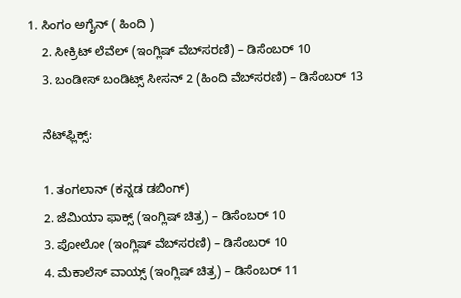1. ಸಿಂಗಂ ಅಗೈನ್‌ ( ಹಿಂದಿ )
    2. ಸೀಕ್ರಿಟ್‌ ಲೆವೆಲ್‌ (ಇಂಗ್ಲಿಷ್‌ ವೆಬ್‌ಸರಣಿ) – ಡಿಸೆಂಬರ್‌ 10
    3. ಬಂಡೀಸ್‌ ಬಂಡಿಟ್ಸ್‌ ಸೀಸನ್‌ 2 (ಹಿಂದಿ ವೆಬ್‌ಸರಣಿ) – ಡಿಸೆಂಬರ್‌ 13

    ನೆಟ್‌ಫ್ಲಿಕ್ಸ್:

    1. ತಂಗಲಾನ್‌ (ಕನ್ನಡ ಡಬಿಂಗ್)
    2. ಜೆಮಿಯಾ ಫಾಕ್ಸ್‌ (ಇಂಗ್ಲಿಷ್‌ ಚಿತ್ರ) – ಡಿಸೆಂಬರ್‌ 10
    3. ಪೋಲೋ (ಇಂಗ್ಲಿಷ್‌ ವೆಬ್‌ಸರಣಿ) – ಡಿಸೆಂಬರ್‌ 10
    4. ಮೆಕಾಲೆಸ್‌ ವಾಯ್ಸ್‌ (ಇಂಗ್ಲಿಷ್‌ ಚಿತ್ರ) – ಡಿಸೆಂಬರ್‌ 11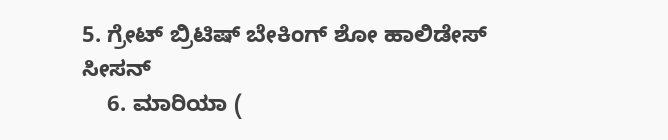5. ಗ್ರೇಟ್‌ ಬ್ರಿಟಿಷ್‌ ಬೇಕಿಂಗ್‌ ಶೋ ಹಾಲಿಡೇಸ್‌ ಸೀಸನ್‌
    6. ಮಾರಿಯಾ (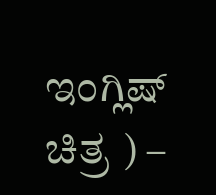ಇಂಗ್ಲಿಷ್‌ ಚಿತ್ರ ) –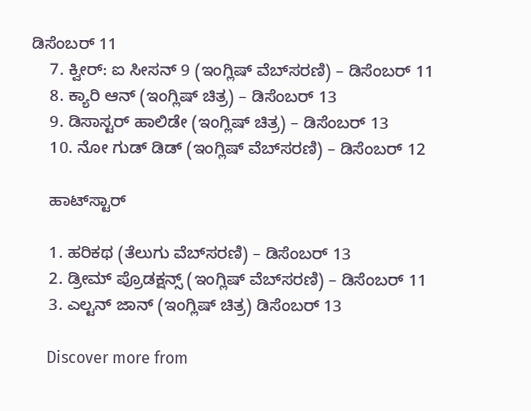ಡಿಸೆಂಬರ್‌ 11
    7. ಕ್ವೀರ್‌: ಐ ಸೀಸನ್‌ 9 (ಇಂಗ್ಲಿಷ್‌ ವೆಬ್‌ಸರಣಿ) – ಡಿಸೆಂಬರ್‌ 11
    8. ಕ್ಯಾರಿ ಆನ್‌ (ಇಂಗ್ಲಿಷ್‌ ಚಿತ್ರ) – ಡಿಸೆಂಬರ್‌ 13
    9. ಡಿಸಾಸ್ಟರ್‌ ಹಾಲಿಡೇ (ಇಂಗ್ಲಿಷ್‌ ಚಿತ್ರ) – ಡಿಸೆಂಬರ್‌ 13
    10. ನೋ ಗುಡ್‌ ಡಿಡ್‌ (ಇಂಗ್ಲಿಷ್‌ ವೆಬ್‌ಸರಣಿ) – ಡಿಸೆಂಬರ್‌ 12

    ಹಾಟ್‌ಸ್ಟಾರ್‌

    1. ಹರಿಕಥ (ತೆಲುಗು ವೆಬ್‌ಸರಣಿ) – ಡಿಸೆಂಬರ್‌ 13
    2. ಡ್ರೀಮ್‌ ಪ್ರೊಡಕ್ಷನ್ಸ್‌ (ಇಂಗ್ಲಿಷ್‌ ವೆಬ್‌ಸರಣಿ) – ಡಿಸೆಂಬರ್‌ 11
    3. ಎಲ್ಟನ್‌ ಜಾನ್‌ (ಇಂಗ್ಲಿಷ್‌ ಚಿತ್ರ) ಡಿಸೆಂಬರ್‌ 13

    Discover more from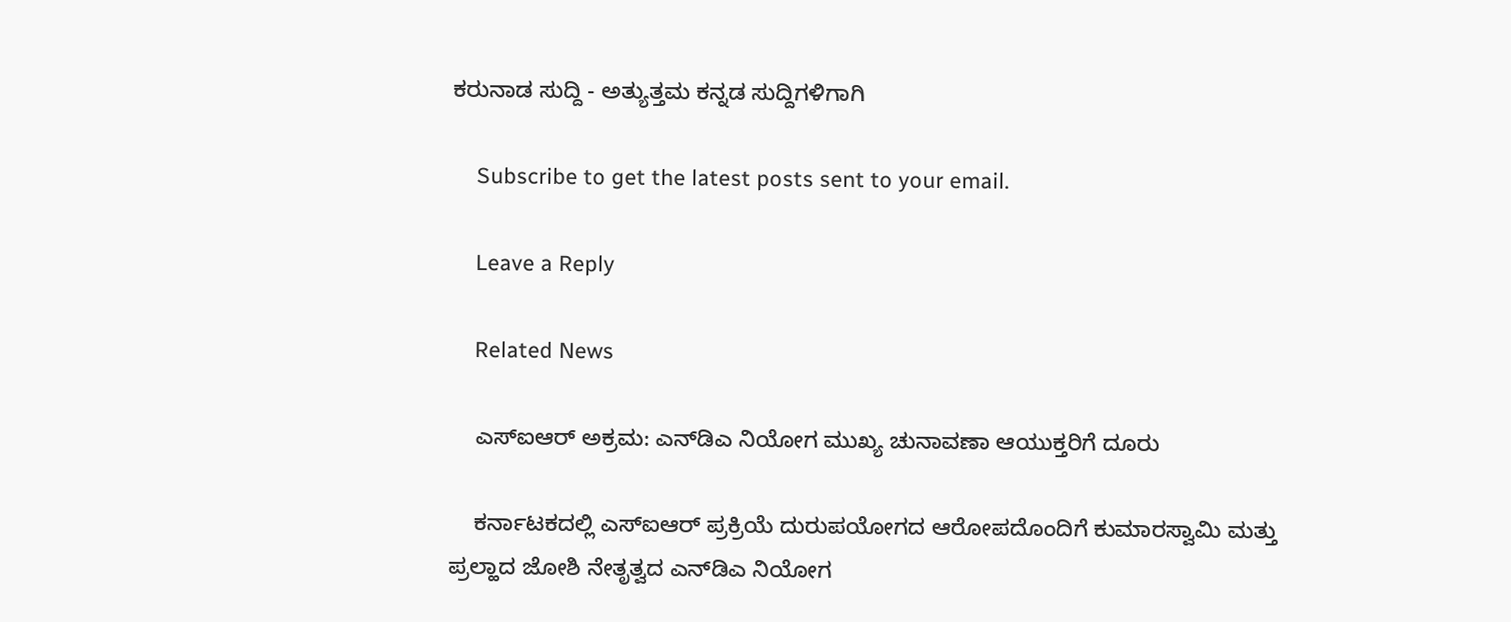ಕರುನಾಡ ಸುದ್ದಿ - ಅತ್ಯುತ್ತಮ ಕನ್ನಡ ಸುದ್ದಿಗಳಿಗಾಗಿ

    Subscribe to get the latest posts sent to your email.

    Leave a Reply

    Related News

    ಎಸ್‌ಐಆರ್ ಅಕ್ರಮ: ಎನ್‌ಡಿಎ ನಿಯೋಗ ಮುಖ್ಯ ಚುನಾವಣಾ ಆಯುಕ್ತರಿಗೆ ದೂರು

    ಕರ್ನಾಟಕದಲ್ಲಿ ಎಸ್‌ಐಆರ್ ಪ್ರಕ್ರಿಯೆ ದುರುಪಯೋಗದ ಆರೋಪದೊಂದಿಗೆ ಕುಮಾರಸ್ವಾಮಿ ಮತ್ತು ಪ್ರಲ್ಹಾದ ಜೋಶಿ ನೇತೃತ್ವದ ಎನ್‌ಡಿಎ ನಿಯೋಗ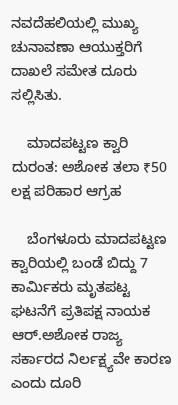ನವದೆಹಲಿಯಲ್ಲಿ ಮುಖ್ಯ ಚುನಾವಣಾ ಆಯುಕ್ತರಿಗೆ ದಾಖಲೆ ಸಮೇತ ದೂರು ಸಲ್ಲಿಸಿತು.

    ಮಾದಪಟ್ಟಣ ಕ್ವಾರಿ ದುರಂತ: ಅಶೋಕ ತಲಾ ₹50 ಲಕ್ಷ ಪರಿಹಾರ ಆಗ್ರಹ

    ಬೆಂಗಳೂರು ಮಾದಪಟ್ಟಣ ಕ್ವಾರಿಯಲ್ಲಿ ಬಂಡೆ ಬಿದ್ದು 7 ಕಾರ್ಮಿಕರು ಮೃತಪಟ್ಟ ಘಟನೆಗೆ ಪ್ರತಿಪಕ್ಷ ನಾಯಕ ಆರ್.ಅಶೋಕ ರಾಜ್ಯ ಸರ್ಕಾರದ ನಿರ್ಲಕ್ಷ್ಯವೇ ಕಾರಣ ಎಂದು ದೂರಿ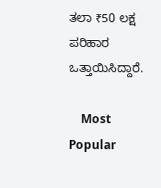ತಲಾ ₹50 ಲಕ್ಷ ಪರಿಹಾರ ಒತ್ತಾಯಿಸಿದ್ದಾರೆ.

    Most Popular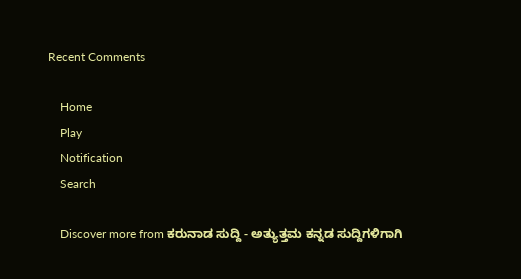Recent Comments

    Home
    Play
    Notification
    Search

    Discover more from ಕರುನಾಡ ಸುದ್ದಿ - ಅತ್ಯುತ್ತಮ ಕನ್ನಡ ಸುದ್ದಿಗಳಿಗಾಗಿ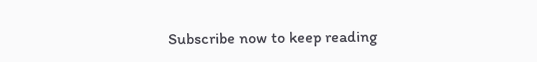Subscribe now to keep reading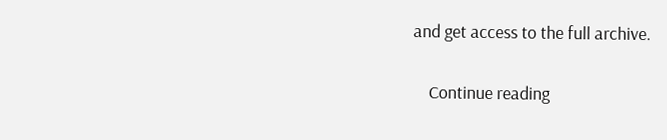and get access to the full archive.

    Continue reading